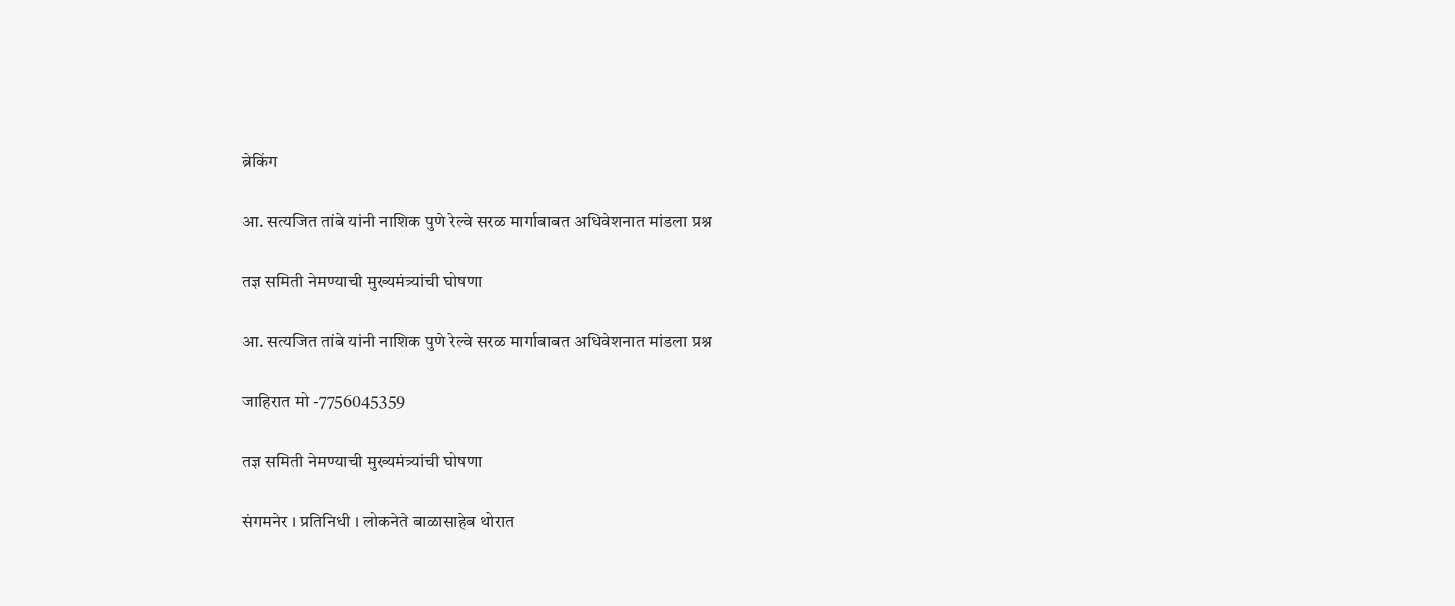ब्रेकिंग

आ. सत्यजित तांबे यांनी नाशिक पुणे रेल्वे सरळ मार्गाबाबत अधिवेशनात मांडला प्रश्न

तज्ञ समिती नेमण्याची मुख्यमंत्र्यांची घोषणा

आ. सत्यजित तांबे यांनी नाशिक पुणे रेल्वे सरळ मार्गाबाबत अधिवेशनात मांडला प्रश्न

जाहिरात मो -7756045359

तज्ञ समिती नेमण्याची मुख्यमंत्र्यांची घोषणा

संगमनेर । प्रतिनिधी । लोकनेते बाळासाहेब थोरात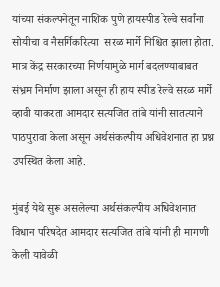यांच्या संकल्पनेतून नाशिक पुणे हायस्पीड रेल्वे सर्वांना सोयीचा व नैसर्गिकरित्या  सरळ मार्गे निश्चित झाला होता. मात्र केंद्र सरकारच्या निर्णयामुळे मार्ग बदलण्याबाबत संभ्रम निर्माण झाला असून ही हाय स्पीड रेल्वे सरळ मार्गे व्हावी याकरता आमदार सत्यजित तांबे यांनी सातत्याने पाठपुरावा केला असून अर्थसंकल्पीय अधिवेशनात हा प्रश्न उपस्थित केला आहे.

मुंबई येथे सुरू असलेल्या अर्थसंकल्पीय अधिवेशनात विधान परिषदेत आमदार सत्यजित तांबे यांनी ही मागणी केली यावेळी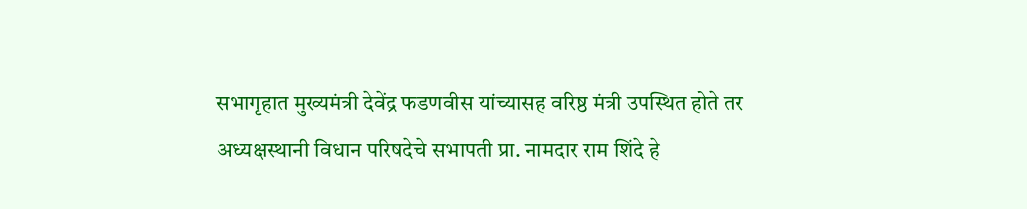सभागृहात मुख्यमंत्री देवेंद्र फडणवीस यांच्यासह वरिष्ठ मंत्री उपस्थित होते तर अध्यक्षस्थानी विधान परिषदेचे सभापती प्रा. नामदार राम शिंदे हे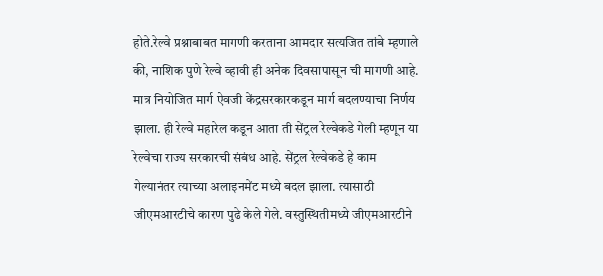होते.रेल्वे प्रश्नाबाबत मागणी करताना आमदार सत्यजित तांबे म्हणाले की, नाशिक पुणे रेल्वे व्हावी ही अनेक दिवसापासून ची मागणी आहे. मात्र नियोजित मार्ग ऐवजी केंद्रसरकारकडून मार्ग बदलण्याचा निर्णय झाला. ही रेल्वे महारेल कडून आता ती सेंट्रल रेल्वेकडे गेली म्हणून या रेल्वेचा राज्य सरकारची संबंध आहे. सेंट्रल रेल्वेकडे हे काम गेल्यानंतर त्याच्या अलाइनमेंट मध्ये बदल झाला. त्यासाठी जीएमआरटीचे कारण पुढे केले गेले. वस्तुस्थितीमध्ये जीएमआरटीने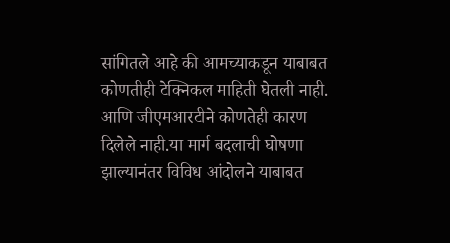सांगितले आहे की आमच्याकडून याबाबत कोणतीही टेक्निकल माहिती घेतली नाही. आणि जीएमआरटीने कोणतेही कारण दिलेले नाही.या मार्ग बदलाची घोषणा झाल्यानंतर विविध आंदोलने याबाबत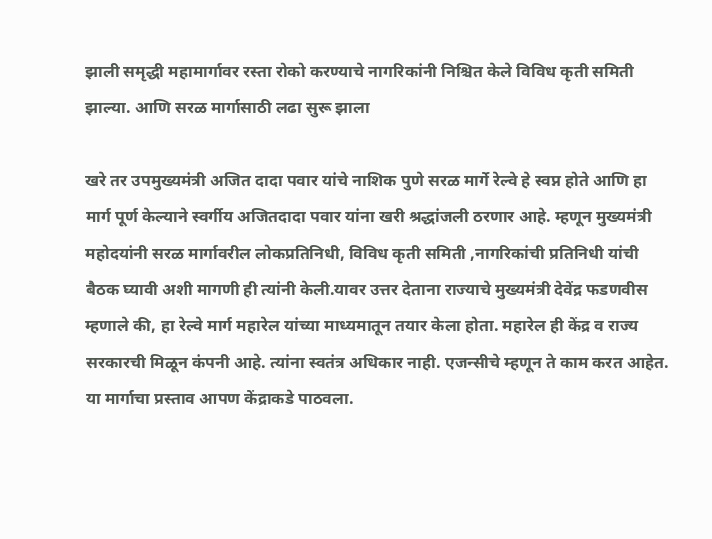झाली समृद्धी महामार्गावर रस्ता रोको करण्याचे नागरिकांनी निश्चित केले विविध कृती समिती झाल्या. आणि सरळ मार्गासाठी लढा सुरू झाला

खरे तर उपमुख्यमंत्री अजित दादा पवार यांचे नाशिक पुणे सरळ मार्गे रेल्वे हे स्वप्न होते आणि हा मार्ग पूर्ण केल्याने स्वर्गीय अजितदादा पवार यांना खरी श्रद्धांजली ठरणार आहे. म्हणून मुख्यमंत्री महोदयांनी सरळ मार्गावरील लोकप्रतिनिधी, विविध कृती समिती ,नागरिकांची प्रतिनिधी यांची बैठक घ्यावी अशी मागणी ही त्यांनी केली.यावर उत्तर देताना राज्याचे मुख्यमंत्री देवेंद्र फडणवीस म्हणाले की, हा रेल्वे मार्ग महारेल यांच्या माध्यमातून तयार केला होता. महारेल ही केंद्र व राज्य सरकारची मिळून कंपनी आहे. त्यांना स्वतंत्र अधिकार नाही. एजन्सीचे म्हणून ते काम करत आहेत. या मार्गाचा प्रस्ताव आपण केंद्राकडे पाठवला.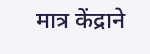मात्र केंद्राने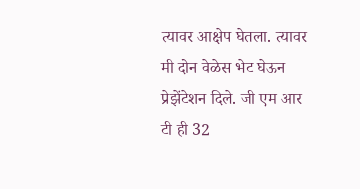त्यावर आक्षेप घेतला. त्यावर मी दोन वेळेस भेट घेऊन प्रेझेंटेशन दिले. जी एम आर टी ही 32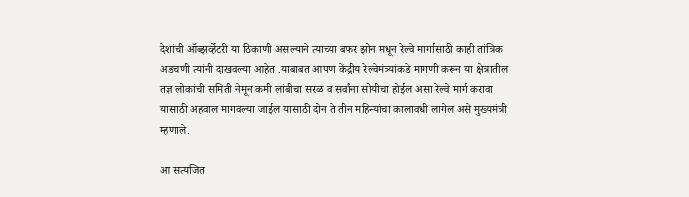देशांची ऑब्झर्व्हेटरी या ठिकाणी असल्याने त्याच्या बफर झोन मधून रेल्वे मार्गासाठी काही तांत्रिक अडचणी त्यांनी दाखवल्या आहेत .याबाबत आपण केंद्रीय रेल्वेमंत्र्यांकडे मागणी करून या क्षेत्रातील तज्ञ लोकांची समिती नेमून कमी लांबीचा सरळ व सर्वांना सोयीचा होईल असा रेल्वे मार्ग करावा यासाठी अहवाल मागवल्या जाईल यासाठी दोन ते तीन महिन्यांचा कालावधी लागेल असे मुख्यमंत्री म्हणाले.

आ सत्यजित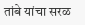तांबे यांचा सरळ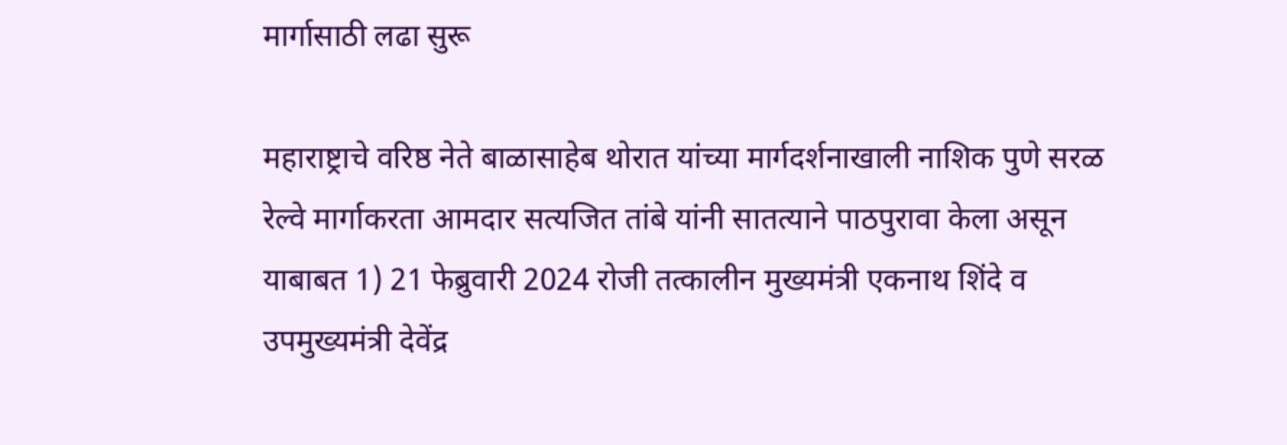मार्गासाठी लढा सुरू

महाराष्ट्राचे वरिष्ठ नेते बाळासाहेब थोरात यांच्या मार्गदर्शनाखाली नाशिक पुणे सरळ रेल्वे मार्गाकरता आमदार सत्यजित तांबे यांनी सातत्याने पाठपुरावा केला असून याबाबत 1) 21 फेब्रुवारी 2024 रोजी तत्कालीन मुख्यमंत्री एकनाथ शिंदे व उपमुख्यमंत्री देवेंद्र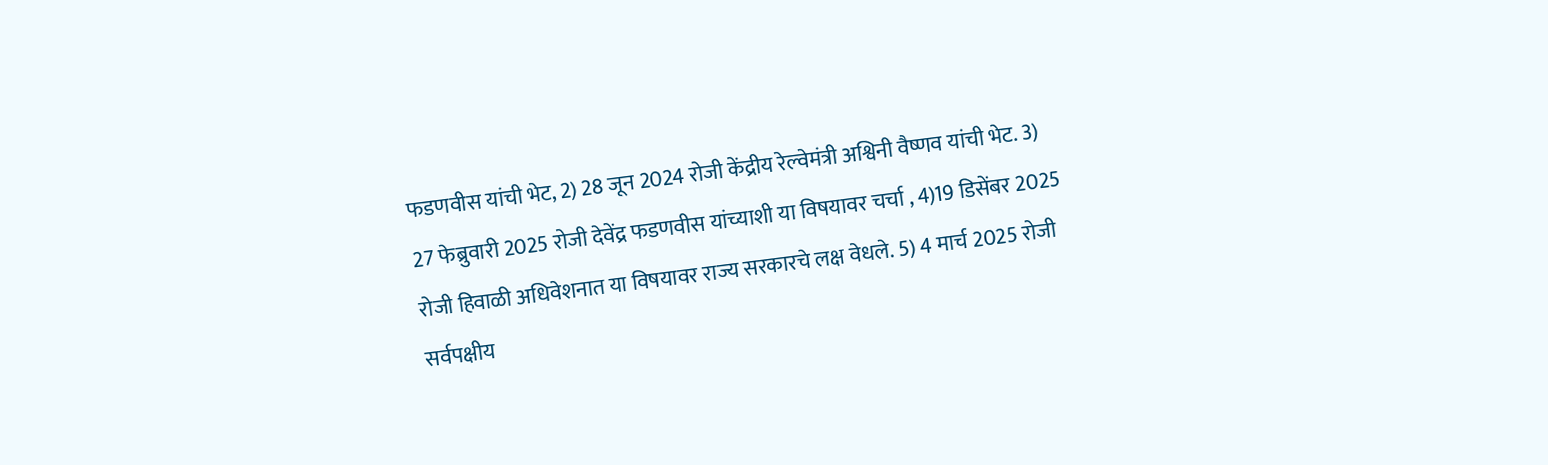फडणवीस यांची भेट, 2) 28 जून 2024 रोजी केंद्रीय रेल्वेमंत्री अश्विनी वैष्णव यांची भेट. 3) 27 फेब्रुवारी 2025 रोजी देवेंद्र फडणवीस यांच्याशी या विषयावर चर्चा , 4)19 डिसेंबर 2025 रोजी हिवाळी अधिवेशनात या विषयावर राज्य सरकारचे लक्ष वेधले. 5) 4 मार्च 2025 रोजी सर्वपक्षीय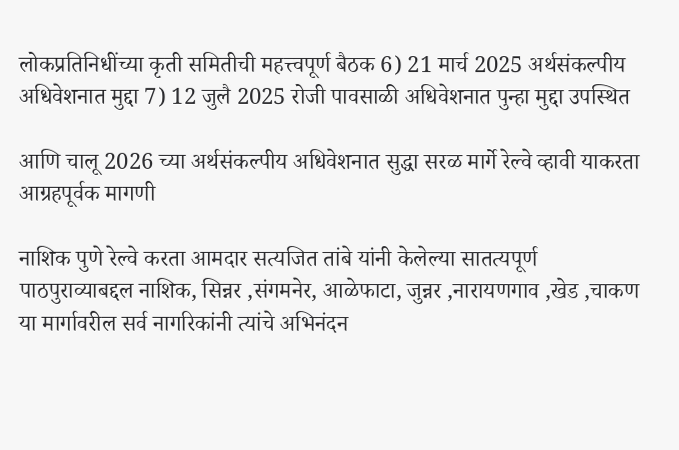लोकप्रतिनिधींच्या कृती समितीची महत्त्वपूर्ण बैठक 6) 21 मार्च 2025 अर्थसंकल्पीय अधिवेशनात मुद्दा 7) 12 जुलै 2025 रोजी पावसाळी अधिवेशनात पुन्हा मुद्दा उपस्थित

आणि चालू 2026 च्या अर्थसंकल्पीय अधिवेशनात सुद्धा सरळ मार्गे रेल्वे व्हावी याकरता आग्रहपूर्वक मागणी

नाशिक पुणे रेल्वे करता आमदार सत्यजित तांबे यांनी केलेल्या सातत्यपूर्ण पाठपुराव्याबद्दल नाशिक, सिन्नर ,संगमनेर, आळेफाटा, जुन्नर ,नारायणगाव ,खेड ,चाकण या मार्गावरील सर्व नागरिकांनी त्यांचे अभिनंदन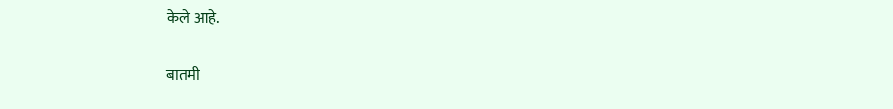केले आहे.

बातमी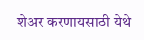शेअर करणायसाठी येथे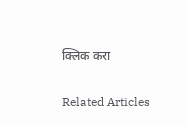क्लिक करा

Related Articles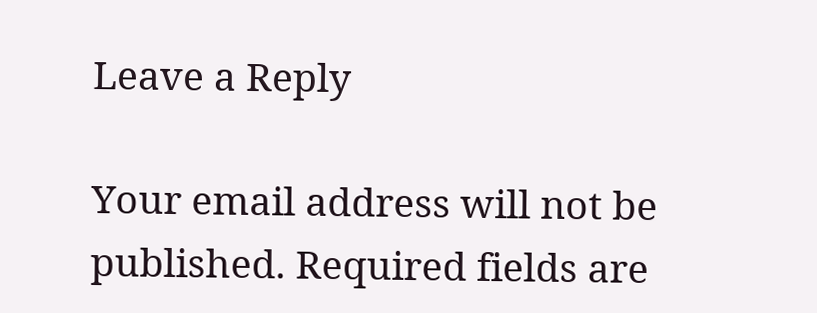Leave a Reply

Your email address will not be published. Required fields are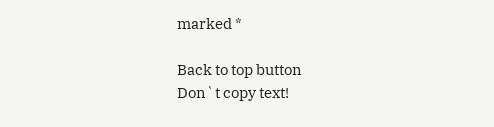marked *

Back to top button
Don`t copy text!